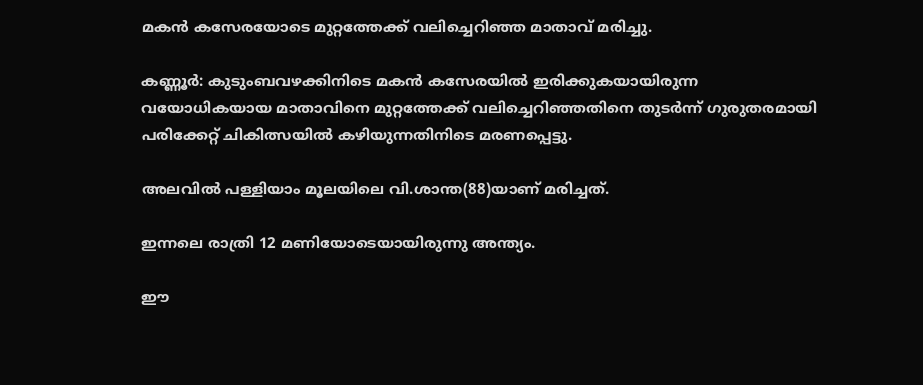മകന്‍ കസേരയോടെ മുറ്റത്തേക്ക് വലിച്ചെറിഞ്ഞ മാതാവ് മരിച്ചു.

കണ്ണൂര്‍: കുടുംബവഴക്കിനിടെ മകന്‍ കസേരയില്‍ ഇരിക്കുകയായിരുന്ന വയോധികയായ മാതാവിനെ മുറ്റത്തേക്ക് വലിച്ചെറിഞ്ഞതിനെ തുടര്‍ന്ന് ഗുരുതരമായി പരിക്കേറ്റ് ചികിത്സയില്‍ കഴിയുന്നതിനിടെ മരണപ്പെട്ടു.

അലവില്‍ പള്ളിയാം മൂലയിലെ വി.ശാന്ത(88)യാണ് മരിച്ചത്.

ഇന്നലെ രാത്രി 12 മണിയോടെയായിരുന്നു അന്ത്യം.

ഈ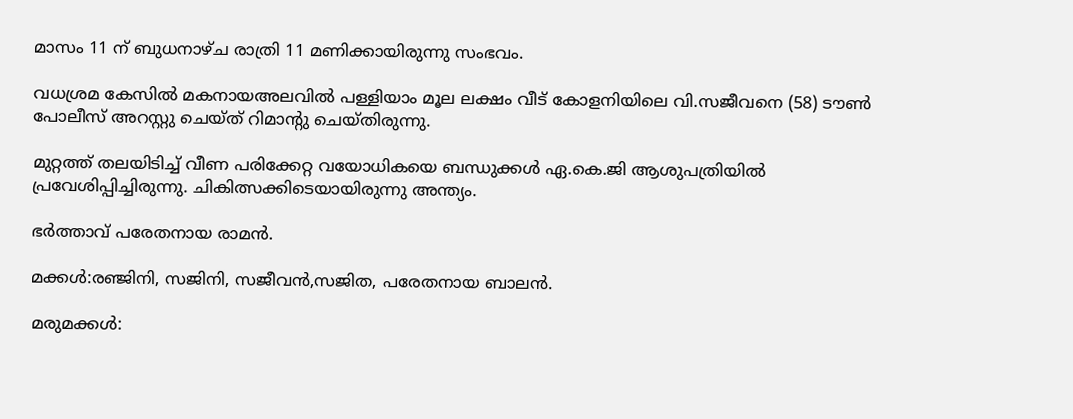മാസം 11 ന് ബുധനാഴ്ച രാത്രി 11 മണിക്കായിരുന്നു സംഭവം.

വധശ്രമ കേസില്‍ മകനായഅലവില്‍ പള്ളിയാം മൂല ലക്ഷം വീട് കോളനിയിലെ വി.സജീവനെ (58) ടൗണ്‍ പോലീസ് അറസ്റ്റു ചെയ്ത് റിമാന്റു ചെയ്തിരുന്നു.

മുറ്റത്ത് തലയിടിച്ച് വീണ പരിക്കേറ്റ വയോധികയെ ബന്ധുക്കള്‍ ഏ.കെ.ജി ആശുപത്രിയില്‍ പ്രവേശിപ്പിച്ചിരുന്നു. ചികിത്സക്കിടെയായിരുന്നു അന്ത്യം.

ഭര്‍ത്താവ് പരേതനായ രാമന്‍.

മക്കള്‍:രഞ്ജിനി, സജിനി, സജീവന്‍,സജിത, പരേതനായ ബാലന്‍.

മരുമക്കള്‍: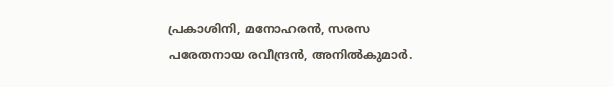പ്രകാശിനി, മനോഹരന്‍, സരസ പരേതനായ രവീന്ദ്രന്‍, അനില്‍കുമാര്‍.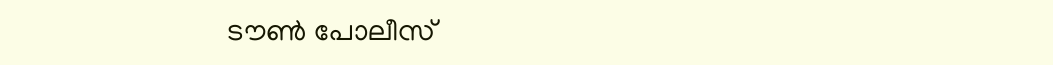ടൗണ്‍ പോലീസ്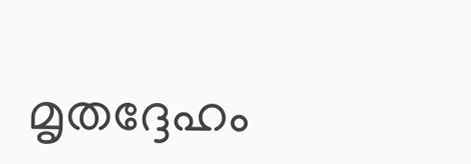മൃതദ്ദേഹം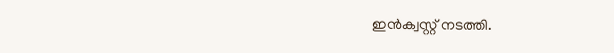ഇന്‍ക്വസ്റ്റ് നടത്തി.